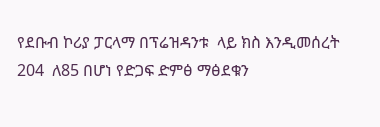የደቡብ ኮሪያ ፓርላማ በፕሬዝዳንቱ  ላይ ክስ እንዲመሰረት 204  ለ85 በሆነ የድጋፍ ድምፅ ማፅደቁን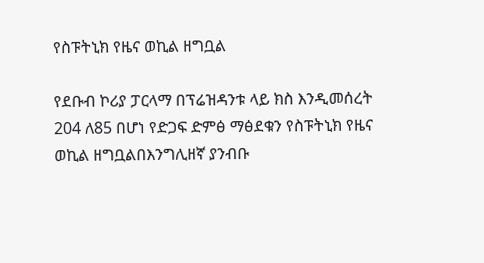የስፑትኒክ የዜና ወኪል ዘግቧል

የደቡብ ኮሪያ ፓርላማ በፕሬዝዳንቱ ላይ ክስ እንዲመሰረት 204 ለ85 በሆነ የድጋፍ ድምፅ ማፅደቁን የስፑትኒክ የዜና ወኪል ዘግቧልበእንግሊዘኛ ያንብቡ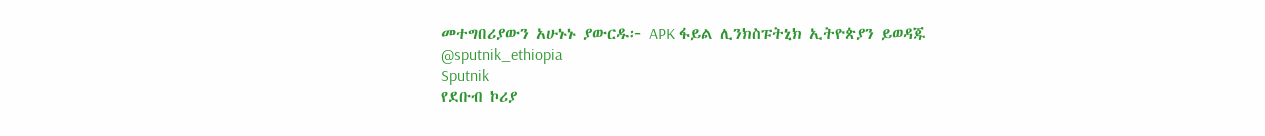መተግበሪያውን አሁኑኑ ያውርዱ፦ APK ፋይል ሊንክስፑትኒክ ኢትዮጵያን ይወዳጁ @sputnik_ethiopia
Sputnik
የደቡብ ኮሪያ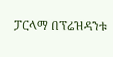ፓርላማ በፕሬዝዳንቱ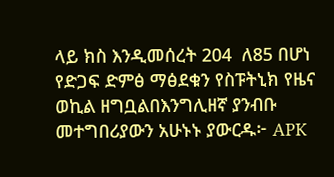ላይ ክስ እንዲመሰረት 204  ለ85 በሆነ የድጋፍ ድምፅ ማፅደቁን የስፑትኒክ የዜና ወኪል ዘግቧልበእንግሊዘኛ ያንብቡ መተግበሪያውን አሁኑኑ ያውርዱ፦ APK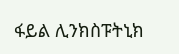ፋይል ሊንክስፑትኒክ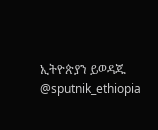ኢትዮጵያን ይወዳጁ @sputnik_ethiopia